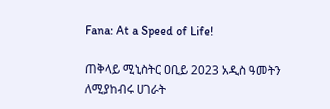Fana: At a Speed of Life!

ጠቅላይ ሚኒስትር ዐቢይ 2023 አዲስ ዓመትን ለሚያከብሩ ሀገራት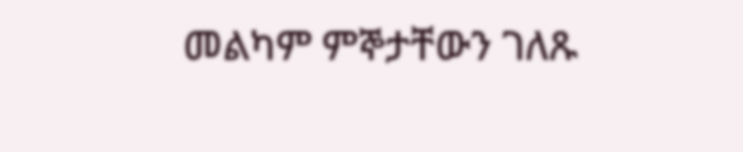መልካም ምኞታቸውን ገለጹ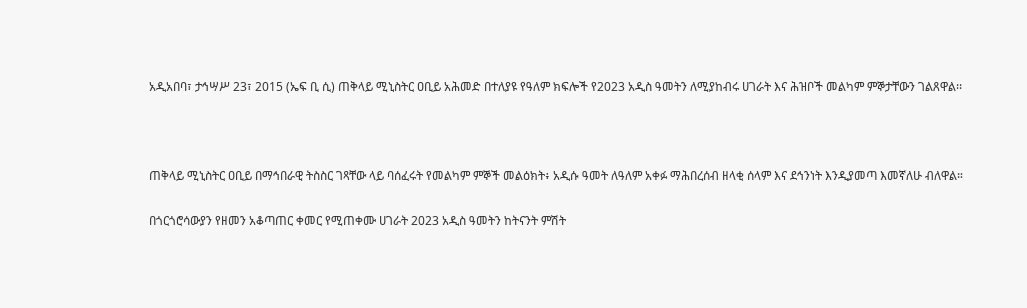አዲአበባ፣ ታኅሣሥ 23፣ 2015 (ኤፍ ቢ ሲ) ጠቅላይ ሚኒስትር ዐቢይ አሕመድ በተለያዩ የዓለም ክፍሎች የ2023 አዲስ ዓመትን ለሚያከብሩ ሀገራት እና ሕዝቦች መልካም ምኞታቸውን ገልጸዋል፡፡



ጠቅላይ ሚኒስትር ዐቢይ በማኅበራዊ ትስስር ገጻቸው ላይ ባሰፈሩት የመልካም ምኞች መልዕክት፥ አዲሱ ዓመት ለዓለም አቀፉ ማሕበረሰብ ዘላቂ ሰላም እና ደኅንነት እንዲያመጣ እመኛለሁ ብለዋል።

በጎርጎሮሳውያን የዘመን አቆጣጠር ቀመር የሚጠቀሙ ሀገራት 2023 አዲስ ዓመትን ከትናንት ምሽት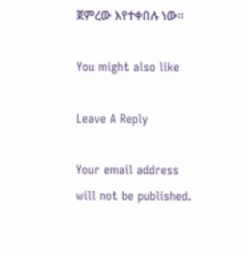ጀምረው እየተቀበሉ ነው፡፡

You might also like

Leave A Reply

Your email address will not be published.